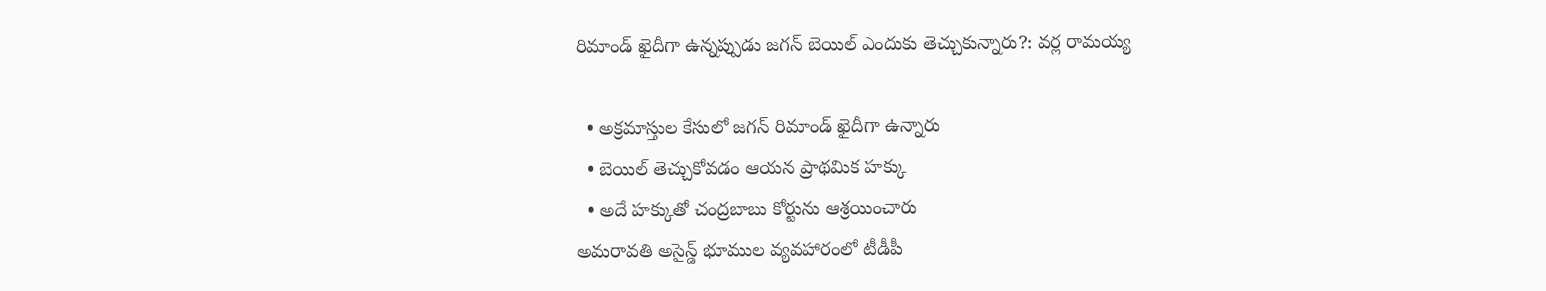రిమాండ్ ఖైదీగా ఉన్నప్పుడు జగన్ బెయిల్ ఎందుకు తెచ్చుకున్నారు?: వర్ల రామయ్య

  • అక్రమాస్తుల కేసులో జగన్ రిమాండ్ ఖైదీగా ఉన్నారు
  • బెయిల్ తెచ్చుకోవడం ఆయన ప్రాథమిక హక్కు
  • అదే హక్కుతో చంద్రబాబు కోర్టును ఆశ్రయించారు
అమరావతి అసైన్డ్ భూముల వ్యవహారంలో టీడీపీ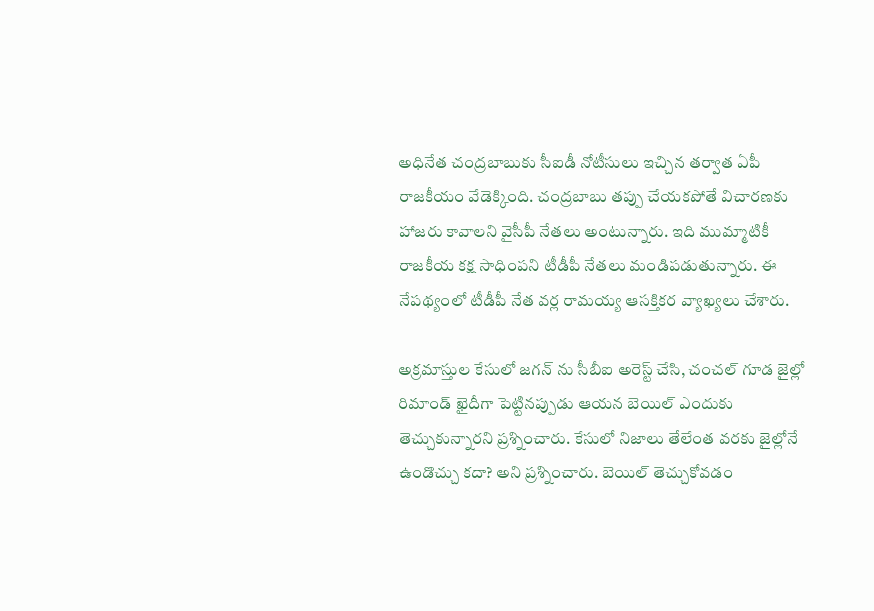అధినేత చంద్రబాబుకు సీఐడీ నోటీసులు ఇచ్చిన తర్వాత ఏపీ రాజకీయం వేడెక్కింది. చంద్రబాబు తప్పు చేయకపోతే విచారణకు హాజరు కావాలని వైసీపీ నేతలు అంటున్నారు. ఇది ముమ్మాటికీ రాజకీయ కక్ష సాధింపని టీడీపీ నేతలు మండిపడుతున్నారు. ఈ నేపథ్యంలో టీడీపీ నేత వర్ల రామయ్య ఆసక్తికర వ్యాఖ్యలు చేశారు.

అక్రమాస్తుల కేసులో జగన్ ను సీబీఐ అరెస్ట్ చేసి, చంచల్ గూడ జైల్లో రిమాండ్ ఖైదీగా పెట్టినప్పుడు ఆయన బెయిల్ ఎందుకు తెచ్చుకున్నారని ప్రశ్నించారు. కేసులో నిజాలు తేలేంత వరకు జైల్లోనే ఉండొచ్చు కదా? అని ప్రశ్నించారు. బెయిల్ తెచ్చుకోవడం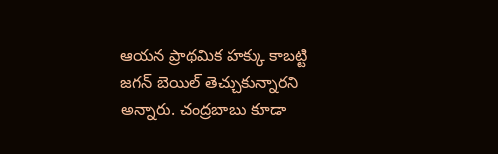ఆయన ప్రాథమిక హక్కు కాబట్టి జగన్ బెయిల్ తెచ్చుకున్నారని అన్నారు. చంద్రబాబు కూడా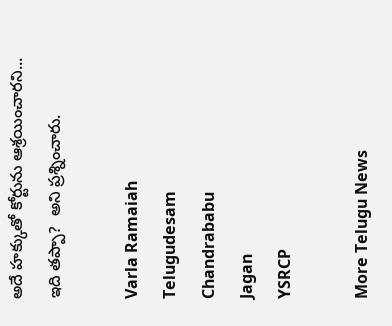అదే హక్కుతో కోర్టును ఆశ్రయించారని... ఇది తప్పా?  అని ప్రశ్నించారు.

Varla Ramaiah
Telugudesam
Chandrababu
Jagan
YSRCP

More Telugu News